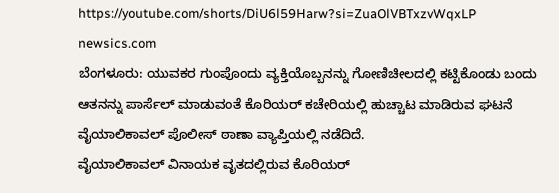https://youtube.com/shorts/DiU6l59Harw?si=ZuaOlVBTxzvWqxLP
newsics.com
ಬೆಂಗಳೂರು: ಯುವಕರ ಗುಂಪೊಂದು ವ್ಯಕ್ತಿಯೊಬ್ಬನನ್ನು ಗೋಣಿಚೀಲದಲ್ಲಿ ಕಟ್ಟಿಕೊಂಡು ಬಂದು ಆತನನ್ನು ಪಾರ್ಸೆಲ್ ಮಾಡುವಂತೆ ಕೊರಿಯರ್ ಕಚೇರಿಯಲ್ಲಿ ಹುಚ್ಚಾಟ ಮಾಡಿರುವ ಘಟನೆ ವೈಯಾಲಿಕಾವಲ್ ಪೊಲೀಸ್ ಠಾಣಾ ವ್ಯಾಪ್ತಿಯಲ್ಲಿ ನಡೆದಿದೆ.
ವೈಯಾಲಿಕಾವಲ್ ವಿನಾಯಕ ವೃತದಲ್ಲಿರುವ ಕೊರಿಯರ್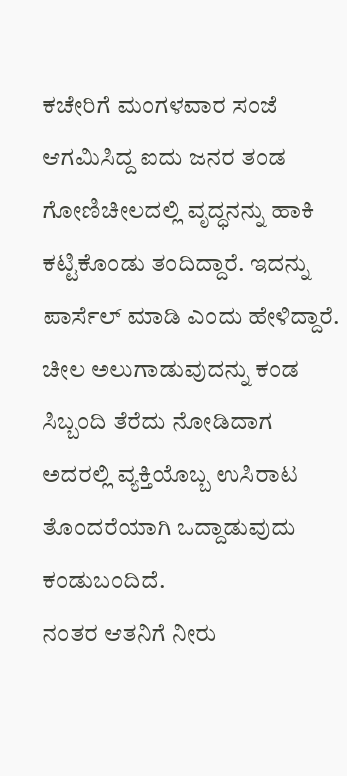ಕಚೇರಿಗೆ ಮಂಗಳವಾರ ಸಂಜೆ ಆಗಮಿಸಿದ್ದ ಐದು ಜನರ ತಂಡ ಗೋಣಿಚೀಲದಲ್ಲಿ ವೃದ್ಧನನ್ನು ಹಾಕಿ ಕಟ್ಟಿಕೊಂಡು ತಂದಿದ್ದಾರೆ. ಇದನ್ನು ಪಾರ್ಸೆಲ್ ಮಾಡಿ ಎಂದು ಹೇಳಿದ್ದಾರೆ. ಚೀಲ ಅಲುಗಾಡುವುದನ್ನು ಕಂಡ ಸಿಬ್ಬಂದಿ ತೆರೆದು ನೋಡಿದಾಗ ಅದರಲ್ಲಿ ವ್ಯಕ್ತಿಯೊಬ್ಬ ಉಸಿರಾಟ ತೊಂದರೆಯಾಗಿ ಒದ್ದಾಡುವುದು ಕಂಡುಬಂದಿದೆ.
ನಂತರ ಆತನಿಗೆ ನೀರು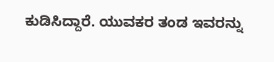ಕುಡಿಸಿದ್ದಾರೆ. ಯುವಕರ ತಂಡ ಇವರನ್ನು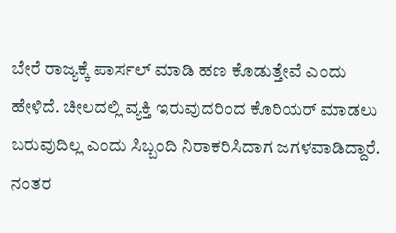ಬೇರೆ ರಾಜ್ಯಕ್ಕೆ ಪಾರ್ಸಲ್ ಮಾಡಿ ಹಣ ಕೊಡುತ್ತೇವೆ ಎಂದು ಹೇಳಿದೆ. ಚೀಲದಲ್ಲಿ ವ್ಯಕ್ತಿ ಇರುವುದರಿಂದ ಕೊರಿಯರ್ ಮಾಡಲು ಬರುವುದಿಲ್ಲ ಎಂದು ಸಿಬ್ಬಂದಿ ನಿರಾಕರಿಸಿದಾಗ ಜಗಳವಾಡಿದ್ದಾರೆ. ನಂತರ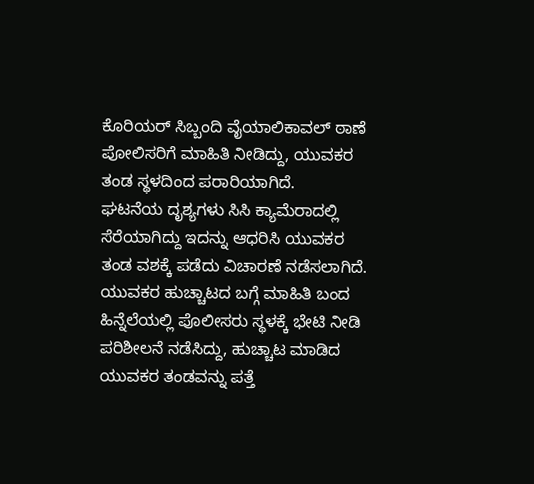ಕೊರಿಯರ್ ಸಿಬ್ಬಂದಿ ವೈಯಾಲಿಕಾವಲ್ ಠಾಣೆ ಪೋಲಿಸರಿಗೆ ಮಾಹಿತಿ ನೀಡಿದ್ದು, ಯುವಕರ ತಂಡ ಸ್ಥಳದಿಂದ ಪರಾರಿಯಾಗಿದೆ.
ಘಟನೆಯ ದೃಶ್ಯಗಳು ಸಿಸಿ ಕ್ಯಾಮೆರಾದಲ್ಲಿ ಸೆರೆಯಾಗಿದ್ದು ಇದನ್ನು ಆಧರಿಸಿ ಯುವಕರ ತಂಡ ವಶಕ್ಕೆ ಪಡೆದು ವಿಚಾರಣೆ ನಡೆಸಲಾಗಿದೆ.
ಯುವಕರ ಹುಚ್ಚಾಟದ ಬಗ್ಗೆ ಮಾಹಿತಿ ಬಂದ ಹಿನ್ನೆಲೆಯಲ್ಲಿ ಪೊಲೀಸರು ಸ್ಥಳಕ್ಕೆ ಭೇಟಿ ನೀಡಿ ಪರಿಶೀಲನೆ ನಡೆಸಿದ್ದು, ಹುಚ್ಚಾಟ ಮಾಡಿದ ಯುವಕರ ತಂಡವನ್ನು ಪತ್ತೆ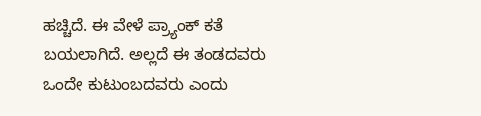ಹಚ್ಚಿದೆ. ಈ ವೇಳೆ ಪ್ರ್ಯಾಂಕ್ ಕತೆ ಬಯಲಾಗಿದೆ. ಅಲ್ಲದೆ ಈ ತಂಡದವರು ಒಂದೇ ಕುಟುಂಬದವರು ಎಂದು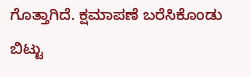ಗೊತ್ತಾಗಿದೆ. ಕ್ಷಮಾಪಣೆ ಬರೆಸಿಕೊಂಡು ಬಿಟ್ಟು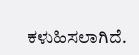ಕಳುಹಿಸಲಾಗಿದೆ.